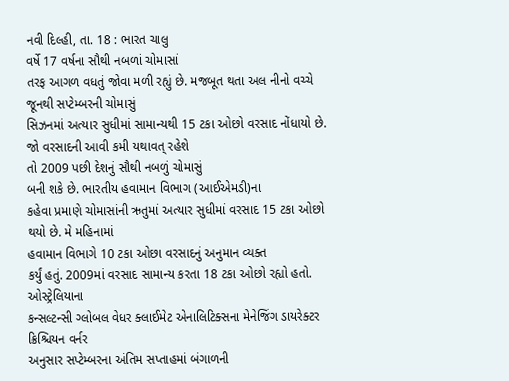નવી દિલ્હી, તા. 18 : ભારત ચાલુ
વર્ષે 17 વર્ષના સૌથી નબળાં ચોમાસાં
તરફ આગળ વધતું જોવા મળી રહ્યું છે. મજબૂત થતા અલ નીનો વચ્ચે જૂનથી સપ્ટેમ્બરની ચોમાસું
સિઝનમાં અત્યાર સુધીમાં સામાન્યથી 15 ટકા ઓછો વરસાદ નોંધાયો છે. જો વરસાદની આવી કમી યથાવત્ રહેશે
તો 2009 પછી દેશનું સૌથી નબળું ચોમાસું
બની શકે છે. ભારતીય હવામાન વિભાગ (આઈએમડી)ના
કહેવા પ્રમાણે ચોમાસાંની ઋતુમાં અત્યાર સુધીમાં વરસાદ 15 ટકા ઓછો થયો છે. મે મહિનામાં
હવામાન વિભાગે 10 ટકા ઓછા વરસાદનું અનુમાન વ્યક્ત
કર્યું હતું. 2009માં વરસાદ સામાન્ય કરતા 18 ટકા ઓછો રહ્યો હતો. ઓસ્ટ્રેલિયાના
કન્સલ્ટન્સી ગ્લોબલ વેધર ક્લાઈમેટ એનાલિટિક્સના મેનેજિંગ ડાયરેક્ટર ક્રિશ્ચિયન વર્નર
અનુસાર સપ્ટેમ્બરના અંતિમ સપ્તાહમાં બંગાળની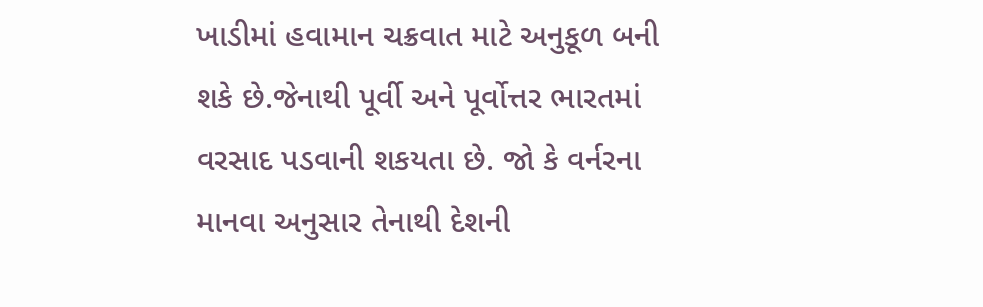ખાડીમાં હવામાન ચક્રવાત માટે અનુકૂળ બની
શકે છે.જેનાથી પૂર્વી અને પૂર્વોત્તર ભારતમાં વરસાદ પડવાની શકયતા છે. જો કે વર્નરના
માનવા અનુસાર તેનાથી દેશની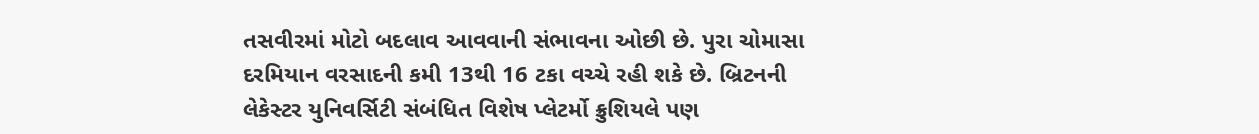તસવીરમાં મોટો બદલાવ આવવાની સંભાવના ઓછી છે. પુરા ચોમાસા
દરમિયાન વરસાદની કમી 13થી 16 ટકા વચ્ચે રહી શકે છે. બ્રિટનની
લેકેસ્ટર યુનિવર્સિટી સંબંધિત વિશેષ પ્લેટર્મો ક્રુશિયલે પણ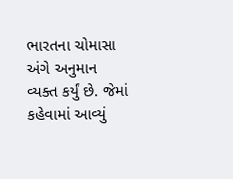ભારતના ચોમાસા અંગે અનુમાન
વ્યક્ત કર્યું છે. જેમાં કહેવામાં આવ્યું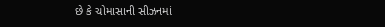છે કે ચોમાસાની સીઝનમાં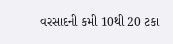વરસાદની કમી 10થી 20 ટકા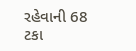રહેવાની 68 ટકા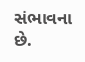સંભાવના છે.